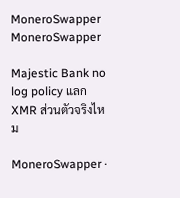MoneroSwapper MoneroSwapper

Majestic Bank no log policy แลก XMR ส่วนตัวจริงไหม

MoneroSwapper ·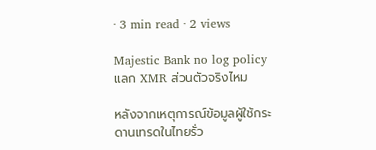· 3 min read · 2 views

Majestic Bank no log policy แลก XMR ส่วนตัวจริงไหม

หลังจากเหตุการณ์ข้อมูลผู้ใช้กระดานเทรดในไทยรั่ว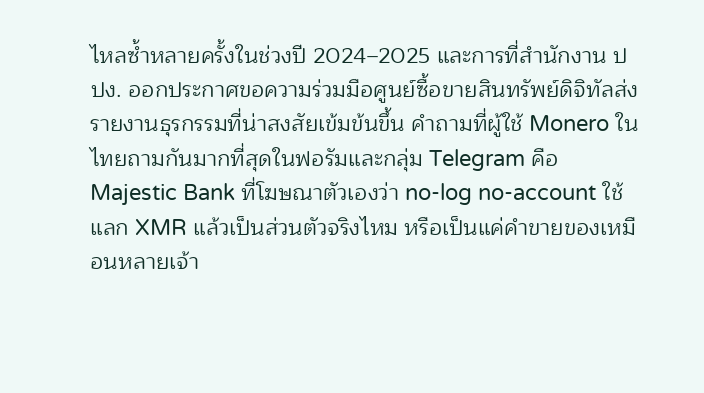ไหลซ้ำหลายครั้งในช่วงปี 2024–2025 และการที่สำนักงาน ปปง. ออกประกาศขอความร่วมมือศูนย์ซื้อขายสินทรัพย์ดิจิทัลส่งรายงานธุรกรรมที่น่าสงสัยเข้มข้นขึ้น คำถามที่ผู้ใช้ Monero ในไทยถามกันมากที่สุดในฟอรัมและกลุ่ม Telegram คือ Majestic Bank ที่โฆษณาตัวเองว่า no-log no-account ใช้แลก XMR แล้วเป็นส่วนตัวจริงไหม หรือเป็นแค่คำขายของเหมือนหลายเจ้า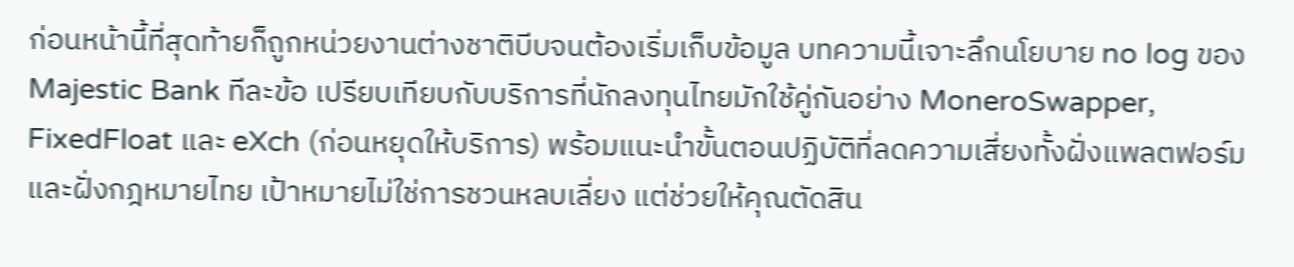ก่อนหน้านี้ที่สุดท้ายก็ถูกหน่วยงานต่างชาติบีบจนต้องเริ่มเก็บข้อมูล บทความนี้เจาะลึกนโยบาย no log ของ Majestic Bank ทีละข้อ เปรียบเทียบกับบริการที่นักลงทุนไทยมักใช้คู่กันอย่าง MoneroSwapper, FixedFloat และ eXch (ก่อนหยุดให้บริการ) พร้อมแนะนำขั้นตอนปฏิบัติที่ลดความเสี่ยงทั้งฝั่งแพลตฟอร์มและฝั่งกฎหมายไทย เป้าหมายไม่ใช่การชวนหลบเลี่ยง แต่ช่วยให้คุณตัดสิน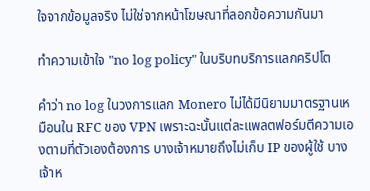ใจจากข้อมูลจริง ไม่ใช่จากหน้าโฆษณาที่ลอกข้อความกันมา

ทำความเข้าใจ "no log policy" ในบริบทบริการแลกคริปโต

คำว่า no log ในวงการแลก Monero ไม่ได้มีนิยามมาตรฐานเหมือนใน RFC ของ VPN เพราะฉะนั้นแต่ละแพลตฟอร์มตีความเองตามที่ตัวเองต้องการ บางเจ้าหมายถึงไม่เก็บ IP ของผู้ใช้ บางเจ้าห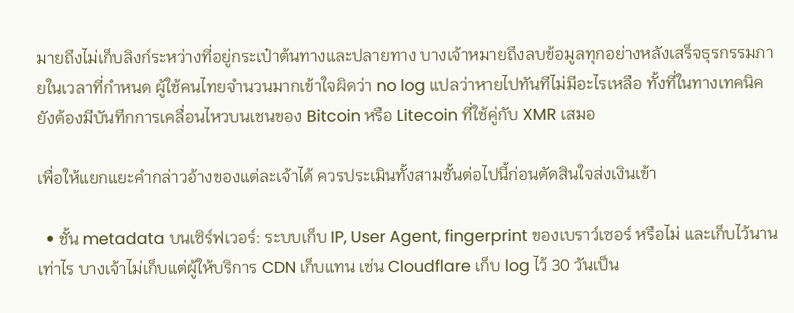มายถึงไม่เก็บลิงก์ระหว่างที่อยู่กระเป๋าต้นทางและปลายทาง บางเจ้าหมายถึงลบข้อมูลทุกอย่างหลังเสร็จธุรกรรมภายในเวลาที่กำหนด ผู้ใช้คนไทยจำนวนมากเข้าใจผิดว่า no log แปลว่าหายไปทันทีไม่มีอะไรเหลือ ทั้งที่ในทางเทคนิคยังต้องมีบันทึกการเคลื่อนไหวบนเชนของ Bitcoin หรือ Litecoin ที่ใช้คู่กับ XMR เสมอ

เพื่อให้แยกแยะคำกล่าวอ้างของแต่ละเจ้าได้ ควรประเมินทั้งสามชั้นต่อไปนี้ก่อนตัดสินใจส่งเงินเข้า

  • ชั้น metadata บนเซิร์ฟเวอร์: ระบบเก็บ IP, User Agent, fingerprint ของเบราว์เซอร์ หรือไม่ และเก็บไว้นานเท่าไร บางเจ้าไม่เก็บแต่ผู้ให้บริการ CDN เก็บแทน เช่น Cloudflare เก็บ log ไว้ 30 วันเป็น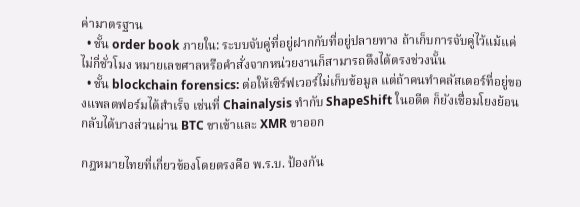ค่ามาตรฐาน
  • ชั้น order book ภายใน: ระบบจับคู่ที่อยู่ฝากกับที่อยู่ปลายทาง ถ้าเก็บการจับคู่ไว้แม้แค่ไม่กี่ชั่วโมง หมายเลขศาลหรือคำสั่งจากหน่วยงานก็สามารถดึงได้ตรงช่วงนั้น
  • ชั้น blockchain forensics: ต่อให้เซิร์ฟเวอร์ไม่เก็บข้อมูล แต่ถ้าคนทำคลัสเตอร์ที่อยู่ของแพลตฟอร์มได้สำเร็จ เช่นที่ Chainalysis ทำกับ ShapeShift ในอดีต ก็ยังเชื่อมโยงย้อนกลับได้บางส่วนผ่าน BTC ขาเข้าและ XMR ขาออก

กฎหมายไทยที่เกี่ยวข้องโดยตรงคือ พ.ร.บ. ป้องกัน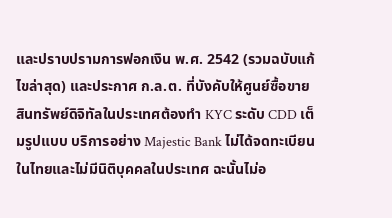และปราบปรามการฟอกเงิน พ.ศ. 2542 (รวมฉบับแก้ไขล่าสุด) และประกาศ ก.ล.ต. ที่บังคับให้ศูนย์ซื้อขายสินทรัพย์ดิจิทัลในประเทศต้องทำ KYC ระดับ CDD เต็มรูปแบบ บริการอย่าง Majestic Bank ไม่ได้จดทะเบียนในไทยและไม่มีนิติบุคคลในประเทศ ฉะนั้นไม่อ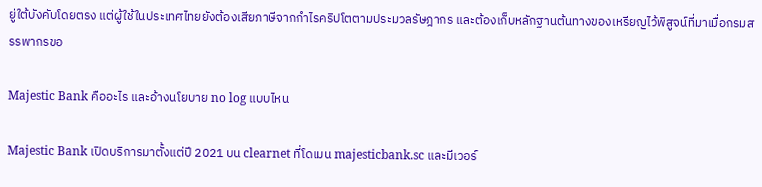ยู่ใต้บังคับโดยตรง แต่ผู้ใช้ในประเทศไทยยังต้องเสียภาษีจากกำไรคริปโตตามประมวลรัษฎากร และต้องเก็บหลักฐานต้นทางของเหรียญไว้พิสูจน์ที่มาเมื่อกรมสรรพากรขอ

Majestic Bank คืออะไร และอ้างนโยบาย no log แบบไหน

Majestic Bank เปิดบริการมาตั้งแต่ปี 2021 บน clearnet ที่โดเมน majesticbank.sc และมีเวอร์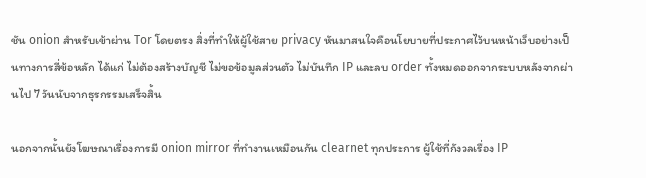ชัน onion สำหรับเข้าผ่าน Tor โดยตรง สิ่งที่ทำให้ผู้ใช้สาย privacy หันมาสนใจคือนโยบายที่ประกาศไว้บนหน้าเว็บอย่างเป็นทางการสี่ข้อหลัก ได้แก่ ไม่ต้องสร้างบัญชี ไม่ขอข้อมูลส่วนตัว ไม่บันทึก IP และลบ order ทั้งหมดออกจากระบบหลังจากผ่านไป 7 วันนับจากธุรกรรมเสร็จสิ้น

นอกจากนั้นยังโฆษณาเรื่องการมี onion mirror ที่ทำงานเหมือนกัน clearnet ทุกประการ ผู้ใช้ที่กังวลเรื่อง IP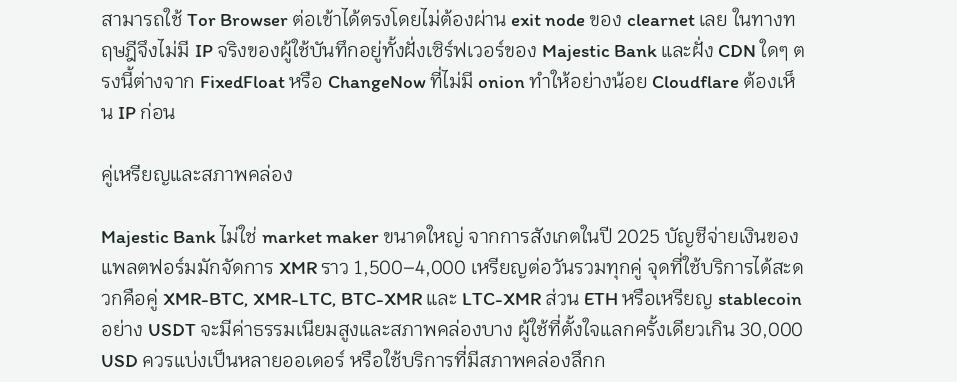สามารถใช้ Tor Browser ต่อเข้าได้ตรงโดยไม่ต้องผ่าน exit node ของ clearnet เลย ในทางทฤษฎีจึงไม่มี IP จริงของผู้ใช้บันทึกอยู่ทั้งฝั่งเซิร์ฟเวอร์ของ Majestic Bank และฝั่ง CDN ใดๆ ตรงนี้ต่างจาก FixedFloat หรือ ChangeNow ที่ไม่มี onion ทำให้อย่างน้อย Cloudflare ต้องเห็น IP ก่อน

คู่เหรียญและสภาพคล่อง

Majestic Bank ไม่ใช่ market maker ขนาดใหญ่ จากการสังเกตในปี 2025 บัญชีจ่ายเงินของแพลตฟอร์มมักจัดการ XMR ราว 1,500–4,000 เหรียญต่อวันรวมทุกคู่ จุดที่ใช้บริการได้สะดวกคือคู่ XMR-BTC, XMR-LTC, BTC-XMR และ LTC-XMR ส่วน ETH หรือเหรียญ stablecoin อย่าง USDT จะมีค่าธรรมเนียมสูงและสภาพคล่องบาง ผู้ใช้ที่ตั้งใจแลกครั้งเดียวเกิน 30,000 USD ควรแบ่งเป็นหลายออเดอร์ หรือใช้บริการที่มีสภาพคล่องลึกก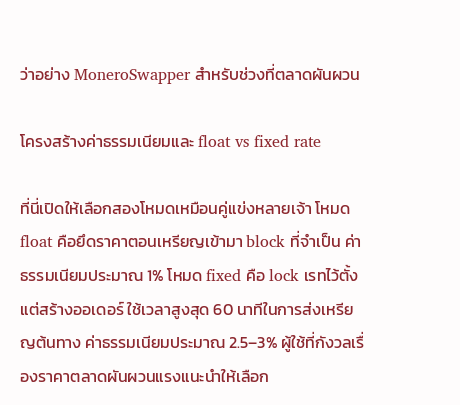ว่าอย่าง MoneroSwapper สำหรับช่วงที่ตลาดผันผวน

โครงสร้างค่าธรรมเนียมและ float vs fixed rate

ที่นี่เปิดให้เลือกสองโหมดเหมือนคู่แข่งหลายเจ้า โหมด float คือยึดราคาตอนเหรียญเข้ามา block ที่จำเป็น ค่าธรรมเนียมประมาณ 1% โหมด fixed คือ lock เรทไว้ตั้งแต่สร้างออเดอร์ ใช้เวลาสูงสุด 60 นาทีในการส่งเหรียญต้นทาง ค่าธรรมเนียมประมาณ 2.5–3% ผู้ใช้ที่กังวลเรื่องราคาตลาดผันผวนแรงแนะนำให้เลือก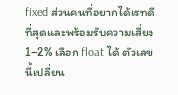fixed ส่วนคนที่อยากได้เรทดีที่สุดและพร้อมรับความเสี่ยง 1–2% เลือก float ได้ ตัวเลขนี้เปลี่ยน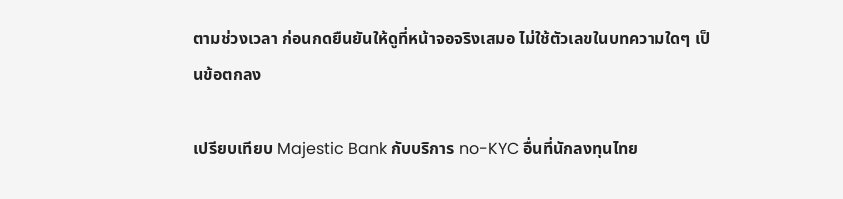ตามช่วงเวลา ก่อนกดยืนยันให้ดูที่หน้าจอจริงเสมอ ไม่ใช้ตัวเลขในบทความใดๆ เป็นข้อตกลง

เปรียบเทียบ Majestic Bank กับบริการ no-KYC อื่นที่นักลงทุนไทย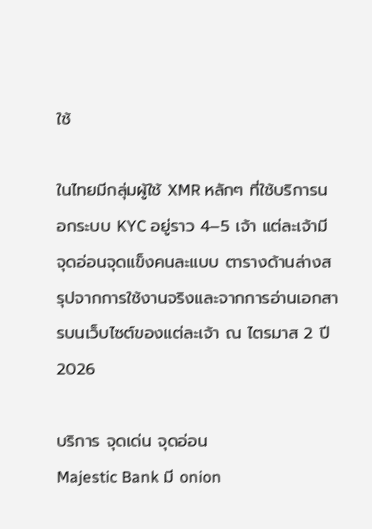ใช้

ในไทยมีกลุ่มผู้ใช้ XMR หลักๆ ที่ใช้บริการนอกระบบ KYC อยู่ราว 4–5 เจ้า แต่ละเจ้ามีจุดอ่อนจุดแข็งคนละแบบ ตารางด้านล่างสรุปจากการใช้งานจริงและจากการอ่านเอกสารบนเว็บไซต์ของแต่ละเจ้า ณ ไตรมาส 2 ปี 2026

บริการ จุดเด่น จุดอ่อน
Majestic Bank มี onion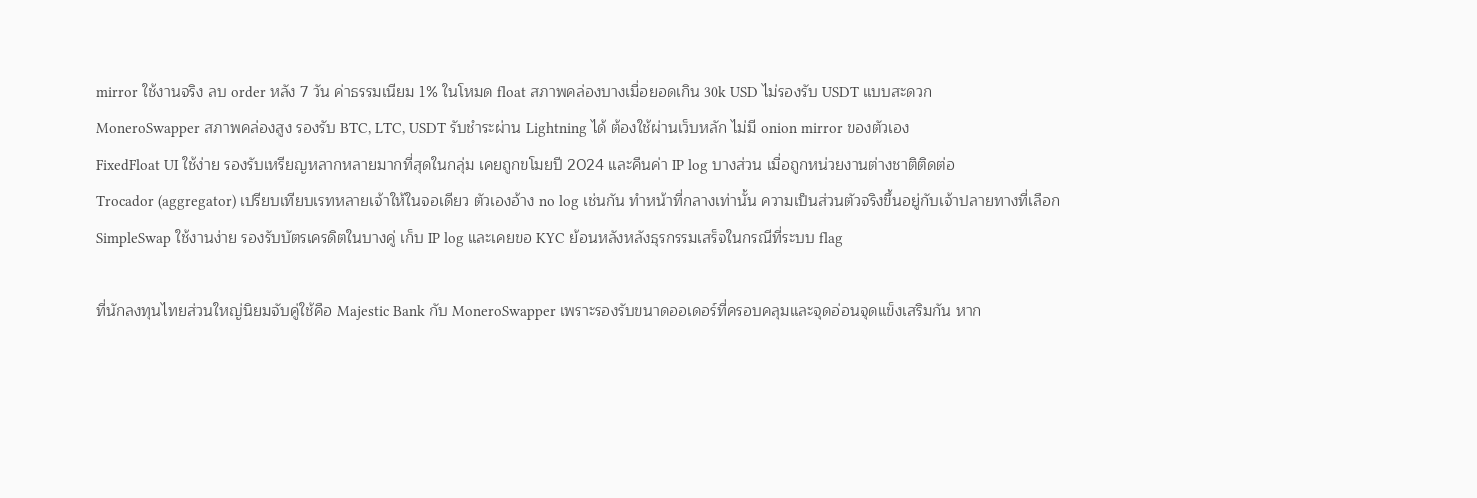mirror ใช้งานจริง ลบ order หลัง 7 วัน ค่าธรรมเนียม 1% ในโหมด float สภาพคล่องบางเมื่อยอดเกิน 30k USD ไม่รองรับ USDT แบบสะดวก
MoneroSwapper สภาพคล่องสูง รองรับ BTC, LTC, USDT รับชำระผ่าน Lightning ได้ ต้องใช้ผ่านเว็บหลัก ไม่มี onion mirror ของตัวเอง
FixedFloat UI ใช้ง่าย รองรับเหรียญหลากหลายมากที่สุดในกลุ่ม เคยถูกขโมยปี 2024 และคืนค่า IP log บางส่วน เมื่อถูกหน่วยงานต่างชาติติดต่อ
Trocador (aggregator) เปรียบเทียบเรทหลายเจ้าให้ในจอเดียว ตัวเองอ้าง no log เช่นกัน ทำหน้าที่กลางเท่านั้น ความเป็นส่วนตัวจริงขึ้นอยู่กับเจ้าปลายทางที่เลือก
SimpleSwap ใช้งานง่าย รองรับบัตรเครดิตในบางคู่ เก็บ IP log และเคยขอ KYC ย้อนหลังหลังธุรกรรมเสร็จในกรณีที่ระบบ flag

ที่นักลงทุนไทยส่วนใหญ่นิยมจับคู่ใช้คือ Majestic Bank กับ MoneroSwapper เพราะรองรับขนาดออเดอร์ที่ครอบคลุมและจุดอ่อนจุดแข็งเสริมกัน หาก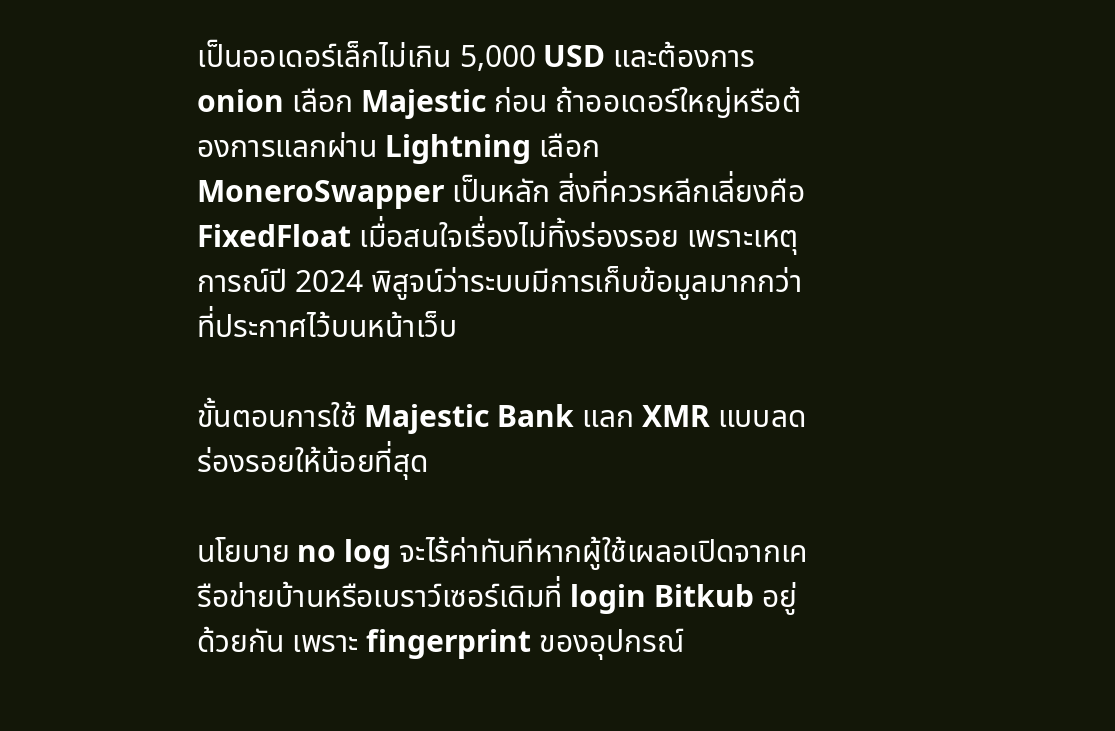เป็นออเดอร์เล็กไม่เกิน 5,000 USD และต้องการ onion เลือก Majestic ก่อน ถ้าออเดอร์ใหญ่หรือต้องการแลกผ่าน Lightning เลือก MoneroSwapper เป็นหลัก สิ่งที่ควรหลีกเลี่ยงคือ FixedFloat เมื่อสนใจเรื่องไม่ทิ้งร่องรอย เพราะเหตุการณ์ปี 2024 พิสูจน์ว่าระบบมีการเก็บข้อมูลมากกว่าที่ประกาศไว้บนหน้าเว็บ

ขั้นตอนการใช้ Majestic Bank แลก XMR แบบลดร่องรอยให้น้อยที่สุด

นโยบาย no log จะไร้ค่าทันทีหากผู้ใช้เผลอเปิดจากเครือข่ายบ้านหรือเบราว์เซอร์เดิมที่ login Bitkub อยู่ด้วยกัน เพราะ fingerprint ของอุปกรณ์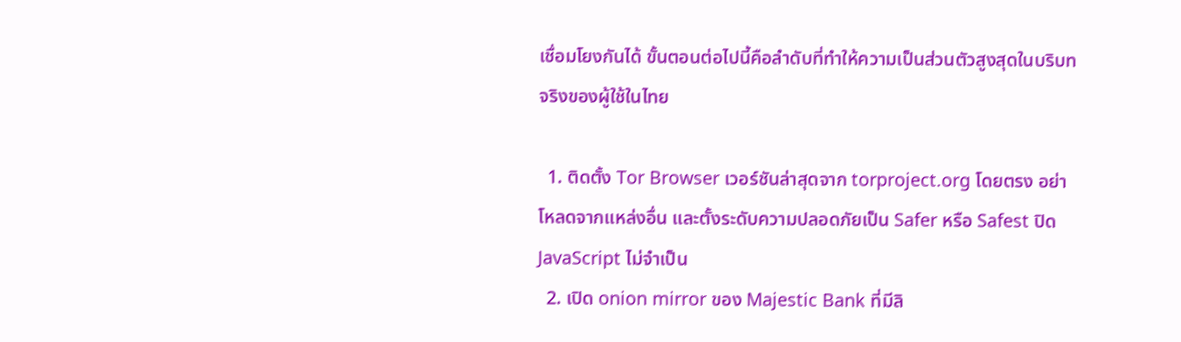เชื่อมโยงกันได้ ขั้นตอนต่อไปนี้คือลำดับที่ทำให้ความเป็นส่วนตัวสูงสุดในบริบทจริงของผู้ใช้ในไทย

  1. ติดตั้ง Tor Browser เวอร์ชันล่าสุดจาก torproject.org โดยตรง อย่าโหลดจากแหล่งอื่น และตั้งระดับความปลอดภัยเป็น Safer หรือ Safest ปิด JavaScript ไม่จำเป็น
  2. เปิด onion mirror ของ Majestic Bank ที่มีลิ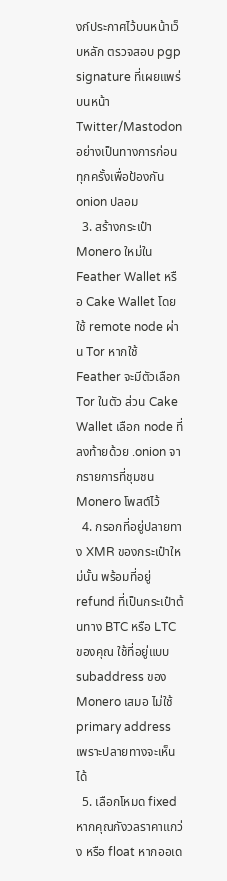งก์ประกาศไว้บนหน้าเว็บหลัก ตรวจสอบ pgp signature ที่เผยแพร่บนหน้า Twitter/Mastodon อย่างเป็นทางการก่อนทุกครั้งเพื่อป้องกัน onion ปลอม
  3. สร้างกระเป๋า Monero ใหม่ใน Feather Wallet หรือ Cake Wallet โดยใช้ remote node ผ่าน Tor หากใช้ Feather จะมีตัวเลือก Tor ในตัว ส่วน Cake Wallet เลือก node ที่ลงท้ายด้วย .onion จากรายการที่ชุมชน Monero โพสต์ไว้
  4. กรอกที่อยู่ปลายทาง XMR ของกระเป๋าใหม่นั้น พร้อมที่อยู่ refund ที่เป็นกระเป๋าต้นทาง BTC หรือ LTC ของคุณ ใช้ที่อยู่แบบ subaddress ของ Monero เสมอ ไม่ใช้ primary address เพราะปลายทางจะเห็นได้
  5. เลือกโหมด fixed หากคุณกังวลราคาแกว่ง หรือ float หากออเด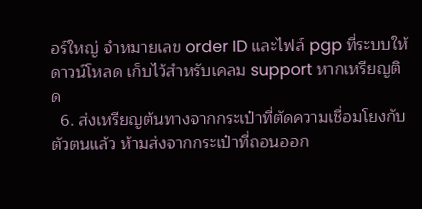อร์ใหญ่ จำหมายเลข order ID และไฟล์ pgp ที่ระบบให้ดาวน์โหลด เก็บไว้สำหรับเคลม support หากเหรียญติด
  6. ส่งเหรียญต้นทางจากกระเป๋าที่ตัดความเชื่อมโยงกับตัวตนแล้ว ห้ามส่งจากกระเป๋าที่ถอนออก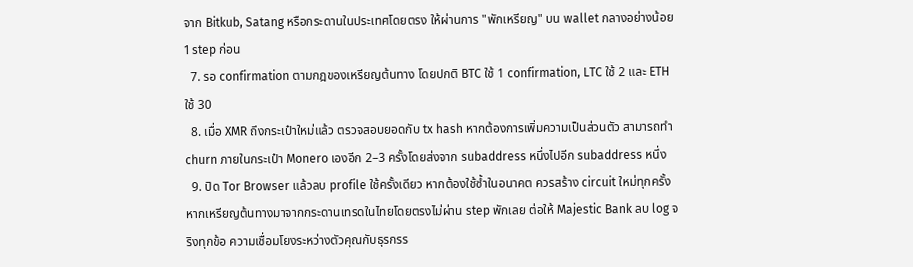จาก Bitkub, Satang หรือกระดานในประเทศโดยตรง ให้ผ่านการ "พักเหรียญ" บน wallet กลางอย่างน้อย 1 step ก่อน
  7. รอ confirmation ตามกฎของเหรียญต้นทาง โดยปกติ BTC ใช้ 1 confirmation, LTC ใช้ 2 และ ETH ใช้ 30
  8. เมื่อ XMR ถึงกระเป๋าใหม่แล้ว ตรวจสอบยอดกับ tx hash หากต้องการเพิ่มความเป็นส่วนตัว สามารถทำ churn ภายในกระเป๋า Monero เองอีก 2–3 ครั้งโดยส่งจาก subaddress หนึ่งไปอีก subaddress หนึ่ง
  9. ปิด Tor Browser แล้วลบ profile ใช้ครั้งเดียว หากต้องใช้ซ้ำในอนาคต ควรสร้าง circuit ใหม่ทุกครั้ง
หากเหรียญต้นทางมาจากกระดานเทรดในไทยโดยตรงไม่ผ่าน step พักเลย ต่อให้ Majestic Bank ลบ log จริงทุกข้อ ความเชื่อมโยงระหว่างตัวคุณกับธุรกรร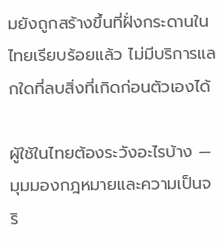มยังถูกสร้างขึ้นที่ฝั่งกระดานในไทยเรียบร้อยแล้ว ไม่มีบริการแลกใดที่ลบสิ่งที่เกิดก่อนตัวเองได้

ผู้ใช้ในไทยต้องระวังอะไรบ้าง — มุมมองกฎหมายและความเป็นจริ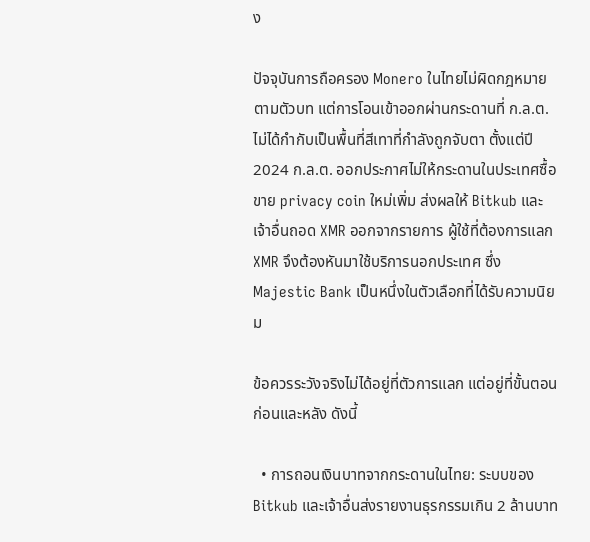ง

ปัจจุบันการถือครอง Monero ในไทยไม่ผิดกฎหมายตามตัวบท แต่การโอนเข้าออกผ่านกระดานที่ ก.ล.ต. ไม่ได้กำกับเป็นพื้นที่สีเทาที่กำลังถูกจับตา ตั้งแต่ปี 2024 ก.ล.ต. ออกประกาศไม่ให้กระดานในประเทศซื้อขาย privacy coin ใหม่เพิ่ม ส่งผลให้ Bitkub และเจ้าอื่นถอด XMR ออกจากรายการ ผู้ใช้ที่ต้องการแลก XMR จึงต้องหันมาใช้บริการนอกประเทศ ซึ่ง Majestic Bank เป็นหนึ่งในตัวเลือกที่ได้รับความนิยม

ข้อควรระวังจริงไม่ได้อยู่ที่ตัวการแลก แต่อยู่ที่ขั้นตอนก่อนและหลัง ดังนี้

  • การถอนเงินบาทจากกระดานในไทย: ระบบของ Bitkub และเจ้าอื่นส่งรายงานธุรกรรมเกิน 2 ล้านบาท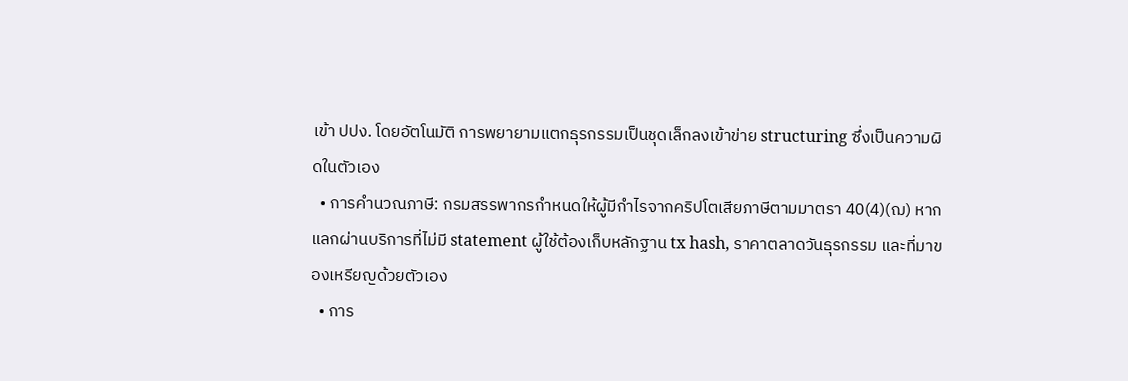เข้า ปปง. โดยอัตโนมัติ การพยายามแตกธุรกรรมเป็นชุดเล็กลงเข้าข่าย structuring ซึ่งเป็นความผิดในตัวเอง
  • การคำนวณภาษี: กรมสรรพากรกำหนดให้ผู้มีกำไรจากคริปโตเสียภาษีตามมาตรา 40(4)(ฌ) หากแลกผ่านบริการที่ไม่มี statement ผู้ใช้ต้องเก็บหลักฐาน tx hash, ราคาตลาดวันธุรกรรม และที่มาของเหรียญด้วยตัวเอง
  • การ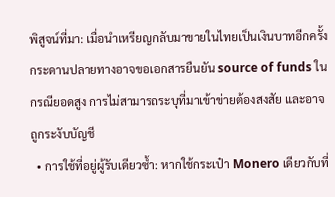พิสูจน์ที่มา: เมื่อนำเหรียญกลับมาขายในไทยเป็นเงินบาทอีกครั้ง กระดานปลายทางอาจขอเอกสารยืนยัน source of funds ในกรณียอดสูง การไม่สามารถระบุที่มาเข้าข่ายต้องสงสัย และอาจถูกระงับบัญชี
  • การใช้ที่อยู่ผู้รับเดียวซ้ำ: หากใช้กระเป๋า Monero เดียวกับที่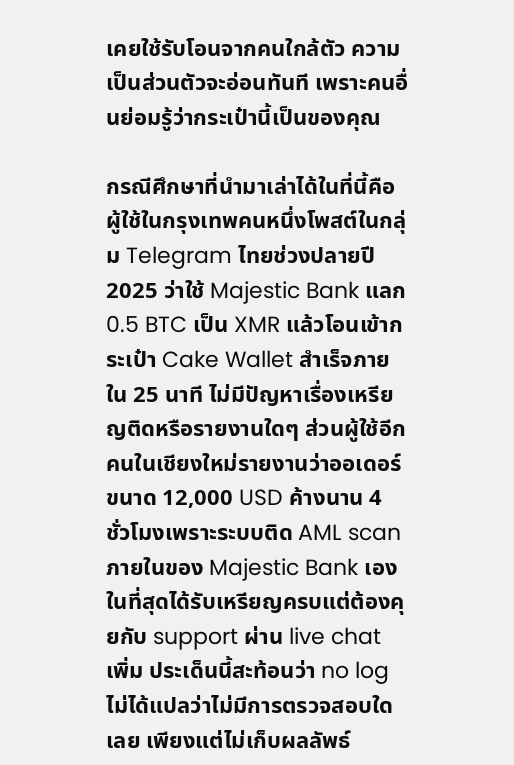เคยใช้รับโอนจากคนใกล้ตัว ความเป็นส่วนตัวจะอ่อนทันที เพราะคนอื่นย่อมรู้ว่ากระเป๋านี้เป็นของคุณ

กรณีศึกษาที่นำมาเล่าได้ในที่นี้คือ ผู้ใช้ในกรุงเทพคนหนึ่งโพสต์ในกลุ่ม Telegram ไทยช่วงปลายปี 2025 ว่าใช้ Majestic Bank แลก 0.5 BTC เป็น XMR แล้วโอนเข้ากระเป๋า Cake Wallet สำเร็จภายใน 25 นาที ไม่มีปัญหาเรื่องเหรียญติดหรือรายงานใดๆ ส่วนผู้ใช้อีกคนในเชียงใหม่รายงานว่าออเดอร์ขนาด 12,000 USD ค้างนาน 4 ชั่วโมงเพราะระบบติด AML scan ภายในของ Majestic Bank เอง ในที่สุดได้รับเหรียญครบแต่ต้องคุยกับ support ผ่าน live chat เพิ่ม ประเด็นนี้สะท้อนว่า no log ไม่ได้แปลว่าไม่มีการตรวจสอบใดเลย เพียงแต่ไม่เก็บผลลัพธ์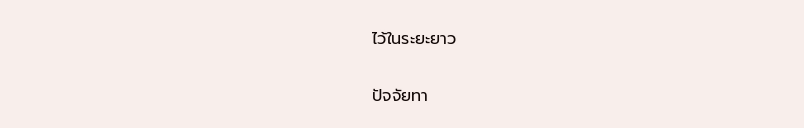ไว้ในระยะยาว

ปัจจัยทา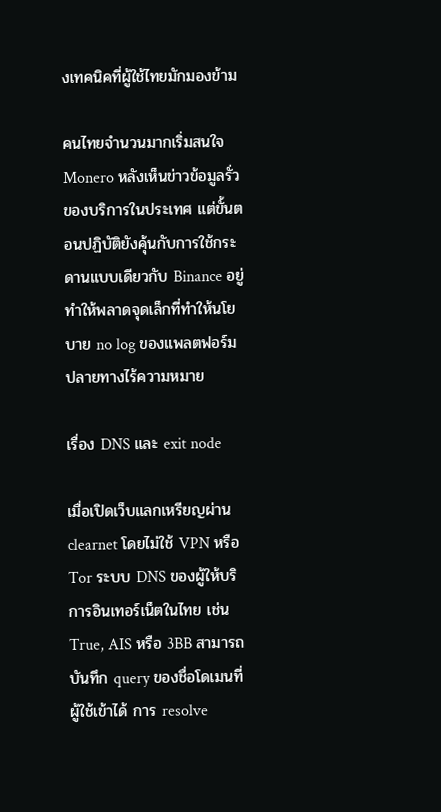งเทคนิคที่ผู้ใช้ไทยมักมองข้าม

คนไทยจำนวนมากเริ่มสนใจ Monero หลังเห็นข่าวข้อมูลรั่วของบริการในประเทศ แต่ขั้นตอนปฏิบัติยังคุ้นกับการใช้กระดานแบบเดียวกับ Binance อยู่ ทำให้พลาดจุดเล็กที่ทำให้นโยบาย no log ของแพลตฟอร์มปลายทางไร้ความหมาย

เรื่อง DNS และ exit node

เมื่อเปิดเว็บแลกเหรียญผ่าน clearnet โดยไม่ใช้ VPN หรือ Tor ระบบ DNS ของผู้ให้บริการอินเทอร์เน็ตในไทย เช่น True, AIS หรือ 3BB สามารถบันทึก query ของชื่อโดเมนที่ผู้ใช้เข้าได้ การ resolve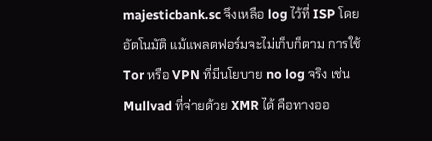majesticbank.sc จึงเหลือ log ไว้ที่ ISP โดยอัตโนมัติ แม้แพลตฟอร์มจะไม่เก็บก็ตาม การใช้ Tor หรือ VPN ที่มีนโยบาย no log จริง เช่น Mullvad ที่จ่ายด้วย XMR ได้ คือทางออ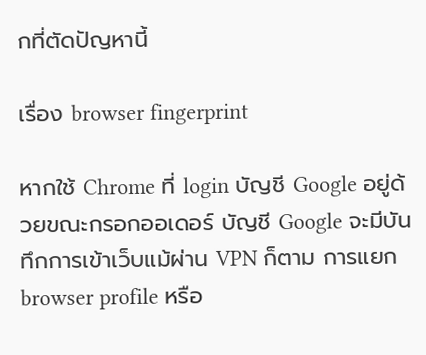กที่ตัดปัญหานี้

เรื่อง browser fingerprint

หากใช้ Chrome ที่ login บัญชี Google อยู่ด้วยขณะกรอกออเดอร์ บัญชี Google จะมีบันทึกการเข้าเว็บแม้ผ่าน VPN ก็ตาม การแยก browser profile หรือ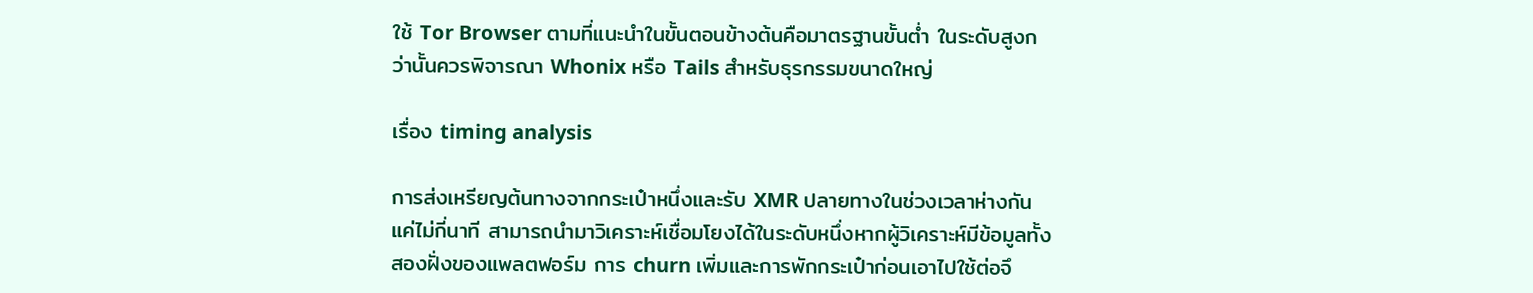ใช้ Tor Browser ตามที่แนะนำในขั้นตอนข้างต้นคือมาตรฐานขั้นต่ำ ในระดับสูงกว่านั้นควรพิจารณา Whonix หรือ Tails สำหรับธุรกรรมขนาดใหญ่

เรื่อง timing analysis

การส่งเหรียญต้นทางจากกระเป๋าหนึ่งและรับ XMR ปลายทางในช่วงเวลาห่างกันแค่ไม่กี่นาที สามารถนำมาวิเคราะห์เชื่อมโยงได้ในระดับหนึ่งหากผู้วิเคราะห์มีข้อมูลทั้งสองฝั่งของแพลตฟอร์ม การ churn เพิ่มและการพักกระเป๋าก่อนเอาไปใช้ต่อจึ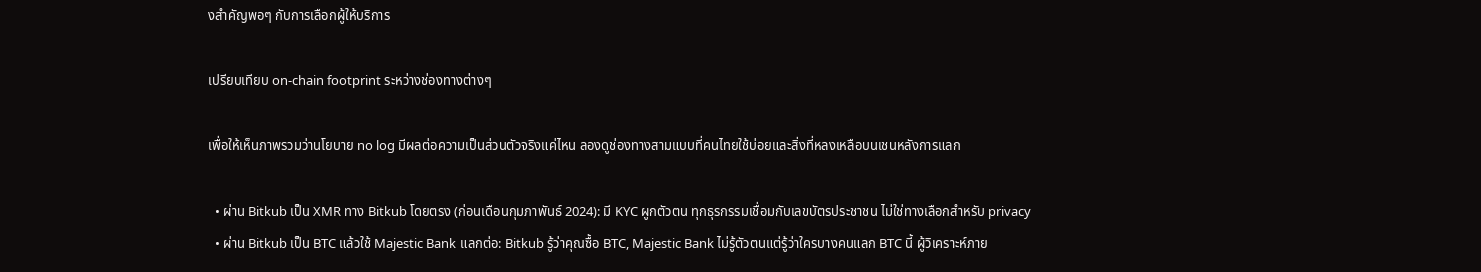งสำคัญพอๆ กับการเลือกผู้ให้บริการ

เปรียบเทียบ on-chain footprint ระหว่างช่องทางต่างๆ

เพื่อให้เห็นภาพรวมว่านโยบาย no log มีผลต่อความเป็นส่วนตัวจริงแค่ไหน ลองดูช่องทางสามแบบที่คนไทยใช้บ่อยและสิ่งที่หลงเหลือบนเชนหลังการแลก

  • ผ่าน Bitkub เป็น XMR ทาง Bitkub โดยตรง (ก่อนเดือนกุมภาพันธ์ 2024): มี KYC ผูกตัวตน ทุกธุรกรรมเชื่อมกับเลขบัตรประชาชน ไม่ใช่ทางเลือกสำหรับ privacy
  • ผ่าน Bitkub เป็น BTC แล้วใช้ Majestic Bank แลกต่อ: Bitkub รู้ว่าคุณซื้อ BTC, Majestic Bank ไม่รู้ตัวตนแต่รู้ว่าใครบางคนแลก BTC นี้ ผู้วิเคราะห์ภาย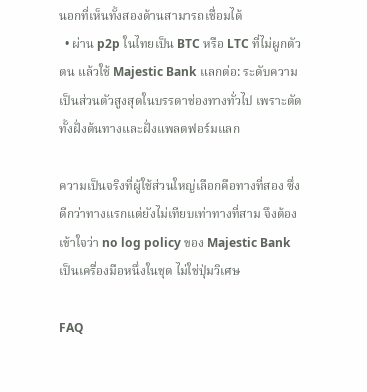นอกที่เห็นทั้งสองด้านสามารถเชื่อมได้
  • ผ่าน p2p ในไทยเป็น BTC หรือ LTC ที่ไม่ผูกตัวตน แล้วใช้ Majestic Bank แลกต่อ: ระดับความเป็นส่วนตัวสูงสุดในบรรดาช่องทางทั่วไป เพราะตัดทั้งฝั่งต้นทางและฝั่งแพลตฟอร์มแลก

ความเป็นจริงที่ผู้ใช้ส่วนใหญ่เลือกคือทางที่สอง ซึ่งดีกว่าทางแรกแต่ยังไม่เทียบเท่าทางที่สาม จึงต้องเข้าใจว่า no log policy ของ Majestic Bank เป็นเครื่องมือหนึ่งในชุด ไม่ใช่ปุ่มวิเศษ

FAQ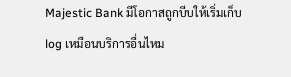Majestic Bank มีโอกาสถูกบีบให้เริ่มเก็บ log เหมือนบริการอื่นไหม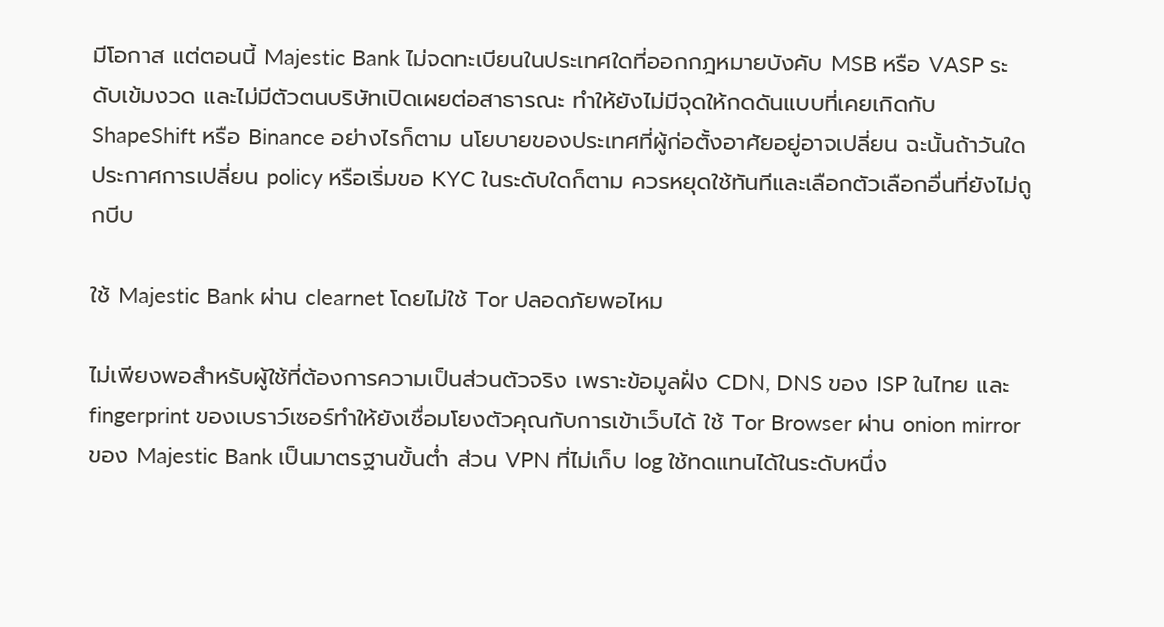มีโอกาส แต่ตอนนี้ Majestic Bank ไม่จดทะเบียนในประเทศใดที่ออกกฎหมายบังคับ MSB หรือ VASP ระดับเข้มงวด และไม่มีตัวตนบริษัทเปิดเผยต่อสาธารณะ ทำให้ยังไม่มีจุดให้กดดันแบบที่เคยเกิดกับ ShapeShift หรือ Binance อย่างไรก็ตาม นโยบายของประเทศที่ผู้ก่อตั้งอาศัยอยู่อาจเปลี่ยน ฉะนั้นถ้าวันใดประกาศการเปลี่ยน policy หรือเริ่มขอ KYC ในระดับใดก็ตาม ควรหยุดใช้ทันทีและเลือกตัวเลือกอื่นที่ยังไม่ถูกบีบ

ใช้ Majestic Bank ผ่าน clearnet โดยไม่ใช้ Tor ปลอดภัยพอไหม

ไม่เพียงพอสำหรับผู้ใช้ที่ต้องการความเป็นส่วนตัวจริง เพราะข้อมูลฝั่ง CDN, DNS ของ ISP ในไทย และ fingerprint ของเบราว์เซอร์ทำให้ยังเชื่อมโยงตัวคุณกับการเข้าเว็บได้ ใช้ Tor Browser ผ่าน onion mirror ของ Majestic Bank เป็นมาตรฐานขั้นต่ำ ส่วน VPN ที่ไม่เก็บ log ใช้ทดแทนได้ในระดับหนึ่ง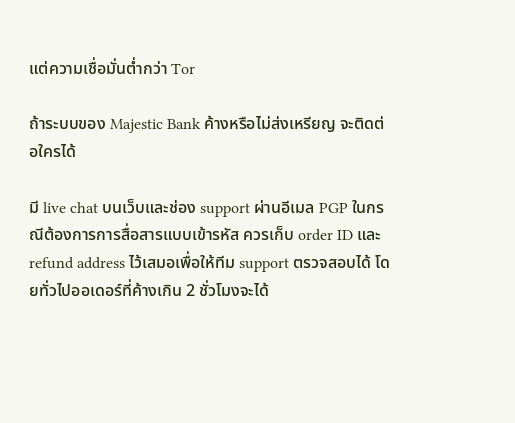แต่ความเชื่อมั่นต่ำกว่า Tor

ถ้าระบบของ Majestic Bank ค้างหรือไม่ส่งเหรียญ จะติดต่อใครได้

มี live chat บนเว็บและช่อง support ผ่านอีเมล PGP ในกรณีต้องการการสื่อสารแบบเข้ารหัส ควรเก็บ order ID และ refund address ไว้เสมอเพื่อให้ทีม support ตรวจสอบได้ โดยทั่วไปออเดอร์ที่ค้างเกิน 2 ชั่วโมงจะได้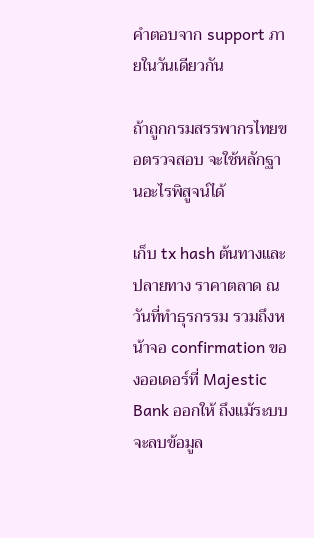คำตอบจาก support ภายในวันเดียวกัน

ถ้าถูกกรมสรรพากรไทยขอตรวจสอบ จะใช้หลักฐานอะไรพิสูจน์ได้

เก็บ tx hash ต้นทางและปลายทาง ราคาตลาด ณ วันที่ทำธุรกรรม รวมถึงหน้าจอ confirmation ของออเดอร์ที่ Majestic Bank ออกให้ ถึงแม้ระบบจะลบข้อมูล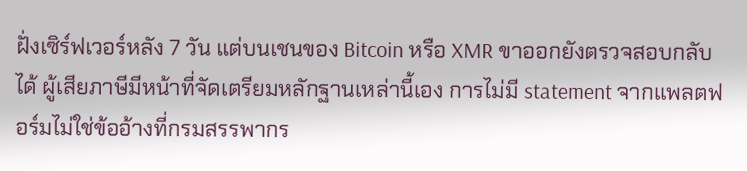ฝั่งเซิร์ฟเวอร์หลัง 7 วัน แต่บนเชนของ Bitcoin หรือ XMR ขาออกยังตรวจสอบกลับได้ ผู้เสียภาษีมีหน้าที่จัดเตรียมหลักฐานเหล่านี้เอง การไม่มี statement จากแพลตฟอร์มไม่ใช่ข้ออ้างที่กรมสรรพากร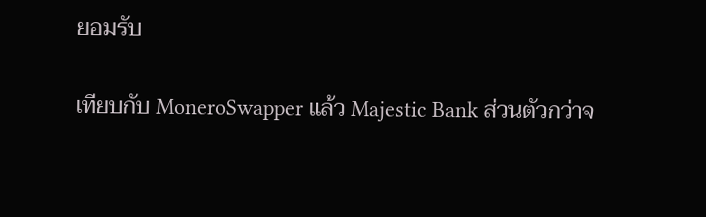ยอมรับ

เทียบกับ MoneroSwapper แล้ว Majestic Bank ส่วนตัวกว่าจ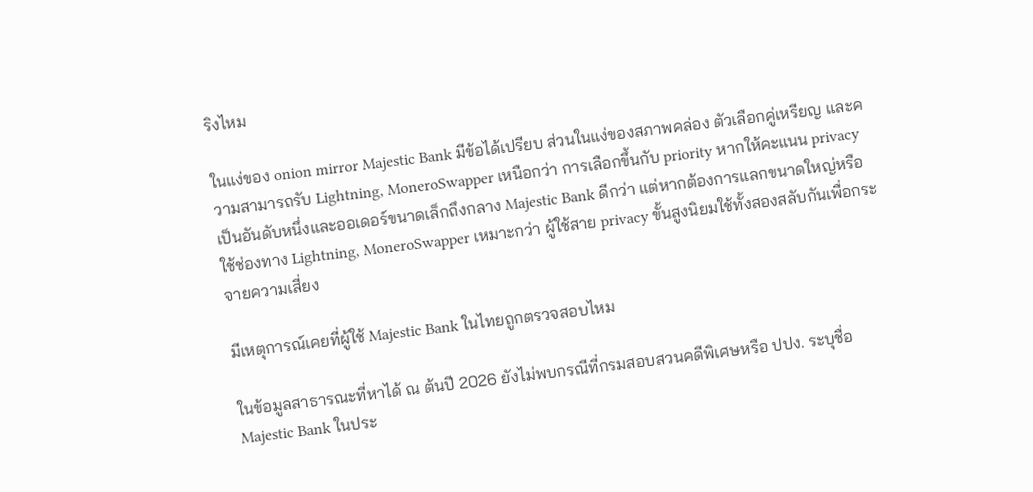ริงไหม

ในแง่ของ onion mirror Majestic Bank มีข้อได้เปรียบ ส่วนในแง่ของสภาพคล่อง ตัวเลือกคู่เหรียญ และความสามารถรับ Lightning, MoneroSwapper เหนือกว่า การเลือกขึ้นกับ priority หากให้คะแนน privacy เป็นอันดับหนึ่งและออเดอร์ขนาดเล็กถึงกลาง Majestic Bank ดีกว่า แต่หากต้องการแลกขนาดใหญ่หรือใช้ช่องทาง Lightning, MoneroSwapper เหมาะกว่า ผู้ใช้สาย privacy ขั้นสูงนิยมใช้ทั้งสองสลับกันเพื่อกระจายความเสี่ยง

มีเหตุการณ์เคยที่ผู้ใช้ Majestic Bank ในไทยถูกตรวจสอบไหม

ในข้อมูลสาธารณะที่หาได้ ณ ต้นปี 2026 ยังไม่พบกรณีที่กรมสอบสวนคดีพิเศษหรือ ปปง. ระบุชื่อ Majestic Bank ในประ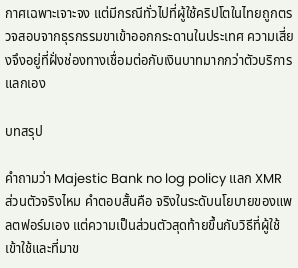กาศเฉพาะเจาะจง แต่มีกรณีทั่วไปที่ผู้ใช้คริปโตในไทยถูกตรวจสอบจากธุรกรรมขาเข้าออกกระดานในประเทศ ความเสี่ยงจึงอยู่ที่ฝั่งช่องทางเชื่อมต่อกับเงินบาทมากกว่าตัวบริการแลกเอง

บทสรุป

คำถามว่า Majestic Bank no log policy แลก XMR ส่วนตัวจริงไหม คำตอบสั้นคือ จริงในระดับนโยบายของแพลตฟอร์มเอง แต่ความเป็นส่วนตัวสุดท้ายขึ้นกับวิธีที่ผู้ใช้เข้าใช้และที่มาข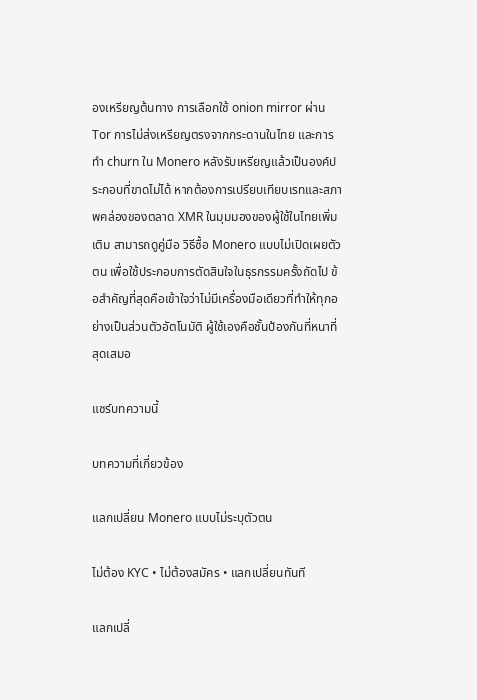องเหรียญต้นทาง การเลือกใช้ onion mirror ผ่าน Tor การไม่ส่งเหรียญตรงจากกระดานในไทย และการทำ churn ใน Monero หลังรับเหรียญแล้วเป็นองค์ประกอบที่ขาดไม่ได้ หากต้องการเปรียบเทียบเรทและสภาพคล่องของตลาด XMR ในมุมมองของผู้ใช้ในไทยเพิ่มเติม สามารถดูคู่มือ วิธีซื้อ Monero แบบไม่เปิดเผยตัวตน เพื่อใช้ประกอบการตัดสินใจในธุรกรรมครั้งถัดไป ข้อสำคัญที่สุดคือเข้าใจว่าไม่มีเครื่องมือเดียวที่ทำให้ทุกอย่างเป็นส่วนตัวอัตโนมัติ ผู้ใช้เองคือชั้นป้องกันที่หนาที่สุดเสมอ

แชร์บทความนี้

บทความที่เกี่ยวข้อง

แลกเปลี่ยน Monero แบบไม่ระบุตัวตน

ไม่ต้อง KYC • ไม่ต้องสมัคร • แลกเปลี่ยนทันที

แลกเปลี่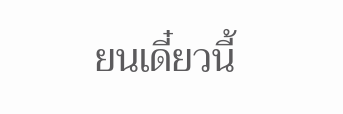ยนเดี๋ยวนี้